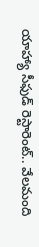యాహ్యా సీఫుడ్ రెస్టారెంట్.. వేలమంది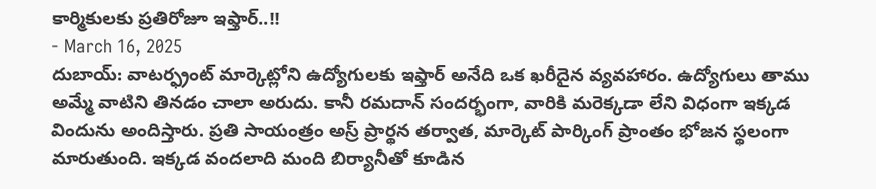కార్మికులకు ప్రతిరోజూ ఇఫ్తార్..!!
- March 16, 2025
దుబాయ్: వాటర్ఫ్రంట్ మార్కెట్లోని ఉద్యోగులకు ఇఫ్తార్ అనేది ఒక ఖరీదైన వ్యవహారం. ఉద్యోగులు తాము అమ్మే వాటిని తినడం చాలా అరుదు. కానీ రమదాన్ సందర్భంగా, వారికి మరెక్కడా లేని విధంగా ఇక్కడ విందును అందిస్తారు. ప్రతి సాయంత్రం అస్ర్ ప్రార్థన తర్వాత, మార్కెట్ పార్కింగ్ ప్రాంతం భోజన స్థలంగా మారుతుంది. ఇక్కడ వందలాది మంది బిర్యానీతో కూడిన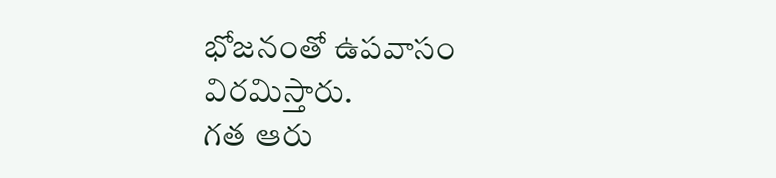భోజనంతో ఉపవాసం విరమిస్తారు.
గత ఆరు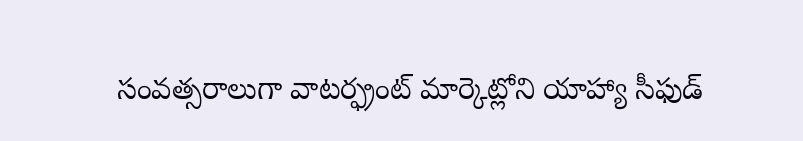సంవత్సరాలుగా వాటర్ఫ్రంట్ మార్కెట్లోని యాహ్యా సీఫుడ్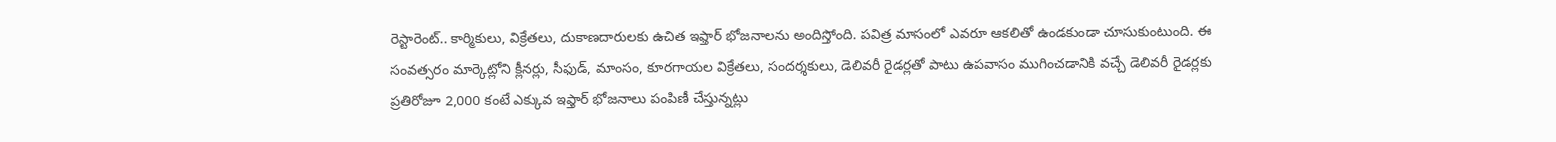రెస్టారెంట్.. కార్మికులు, విక్రేతలు, దుకాణదారులకు ఉచిత ఇఫ్తార్ భోజనాలను అందిస్తోంది. పవిత్ర మాసంలో ఎవరూ ఆకలితో ఉండకుండా చూసుకుంటుంది. ఈ సంవత్సరం మార్కెట్లోని క్లీనర్లు, సీఫుడ్, మాంసం, కూరగాయల విక్రేతలు, సందర్శకులు, డెలివరీ రైడర్లతో పాటు ఉపవాసం ముగించడానికి వచ్చే డెలివరీ రైడర్లకు ప్రతిరోజూ 2,000 కంటే ఎక్కువ ఇఫ్తార్ భోజనాలు పంపిణీ చేస్తున్నట్లు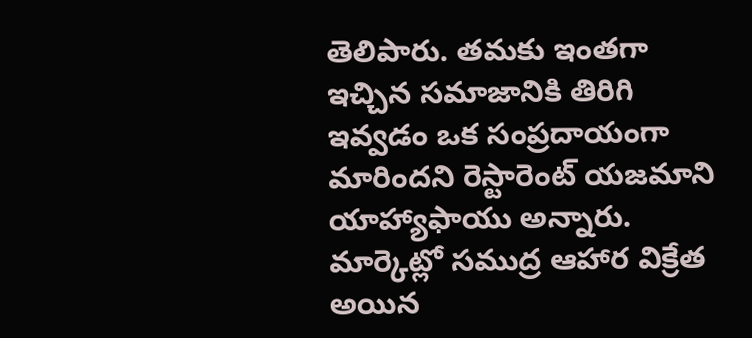తెలిపారు. తమకు ఇంతగా ఇచ్చిన సమాజానికి తిరిగి ఇవ్వడం ఒక సంప్రదాయంగా మారిందని రెస్టారెంట్ యజమాని యాహ్యాఫాయు అన్నారు. మార్కెట్లో సముద్ర ఆహార విక్రేత అయిన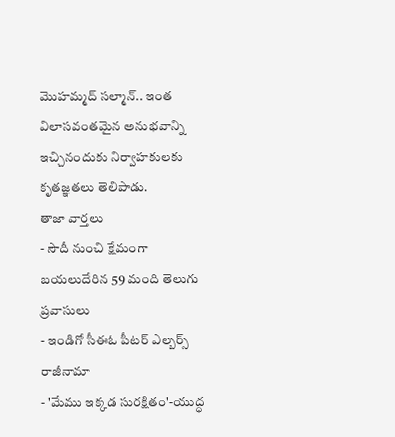మొహమ్మద్ సల్మాన్.. ఇంత విలాసవంతమైన అనుభవాన్ని ఇచ్చినందుకు నిర్వాహకులకు కృతజ్ఞతలు తెలిపాడు.
తాజా వార్తలు
- సౌదీ నుంచి క్షేమంగా బయలుదేరిన 59 మంది తెలుగు ప్రవాసులు
- ఇండిగో సీఈఓ పీటర్ ఎల్బర్స్ రాజీనామా
- 'మేము ఇక్కడ సురక్షితం'-యుద్ధ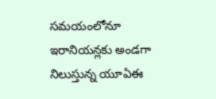సమయంలోనూ ఇరానియన్లకు అండగా నిలుస్తున్న యూఏఈ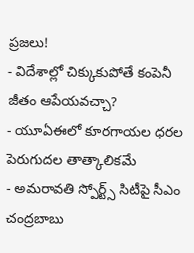ప్రజలు!
- విదేశాల్లో చిక్కుకుపోతే కంపెనీ జీతం ఆపేయవచ్చా?
- యూఏఈలో కూరగాయల ధరల పెరుగుదల తాత్కాలికమే
- అమరావతి స్పోర్ట్స్ సిటీపై సీఎం చంద్రబాబు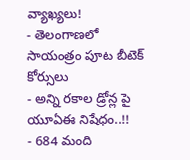వ్యాఖ్యలు!
- తెలంగాణలో సాయంత్రం పూట బీటెక్ కోర్సులు
- అన్ని రకాల డ్రోన్ల పై యూఏఈ నిషేధం..!!
- 684 మంది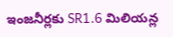ఇంజనీర్లకు SR1.6 మిలియన్ల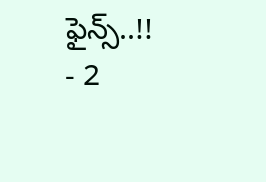ఫైన్స్..!!
- 2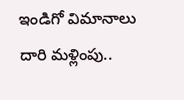ఇండిగో విమానాలు దారి మళ్లింపు..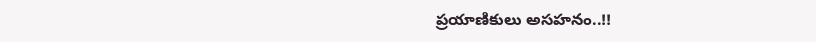ప్రయాణికులు అసహనం..!!